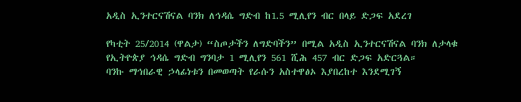አዲስ ኢንተርናሽናል ባንክ ለኅዳሴ ግድብ ከ1.5 ሚሊየን ብር በላይ ድጋፍ አደረገ

የካቲት 25/2014 (ዋልታ) “ስጦታችን ለግድባችን” በሚል አዲስ ኢንተርናሽናል ባንክ ለታላቁ የኢትዮጵያ ኅዳሴ ግድብ ግንባታ 1 ሚሊየን 561 ሺሕ 457 ብር ድጋፍ አድርጓል።
ባንኩ ማኅበራዊ ኃላፊነቱን በመወጣት የራሱን አስተዋፅኦ እያበረከተ እንደሚገኝ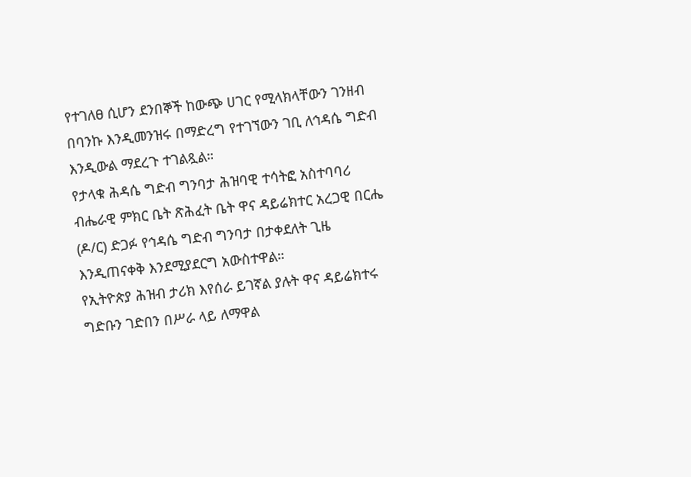የተገለፀ ሲሆን ደንበኞች ከውጭ ሀገር የሚላክላቸውን ገንዘብ በባንኩ እንዲመንዝሩ በማድረግ የተገኘውን ገቢ ለኅዳሴ ግድብ እንዲውል ማደረጉ ተገልጿል።
የታላቁ ሕዳሴ ግድብ ግንባታ ሕዝባዊ ተሳትፎ አስተባባሪ ብሔራዊ ምክር ቤት ጽሕፈት ቤት ዋና ዳይሬክተር አረጋዊ በርሔ (ዶ/ር) ድጋፉ የኅዳሴ ግድብ ግንባታ በታቀደለት ጊዜ እንዲጠናቀቅ እንደሚያደርግ አውስተዋል።
የኢትዮጵያ ሕዝብ ታሪክ እየሰራ ይገኛል ያሉት ዋና ዳይሬክተሩ ግድቡን ገድበን በሥራ ላይ ለማዋል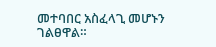መተባበር አስፈላጊ መሆኑን ገልፀዋል።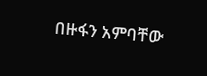በዙፋን አምባቸው